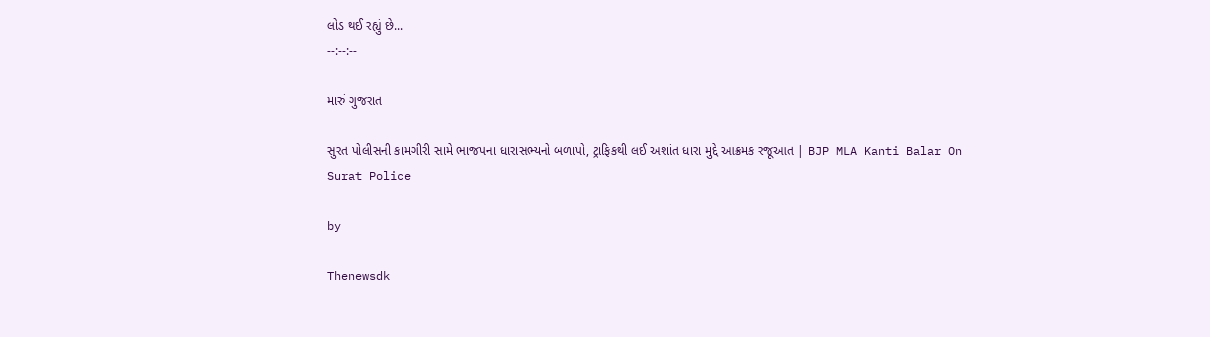લોડ થઈ રહ્યું છે...
--:--:--

મારું ગુજરાત

સુરત પોલીસની કામગીરી સામે ભાજપના ધારાસભ્યનો બળાપો, ટ્રાફિકથી લઈ અશાંત ધારા મુદ્દે આક્રમક રજૂઆત | BJP MLA Kanti Balar On Surat Police

by

Thenewsdk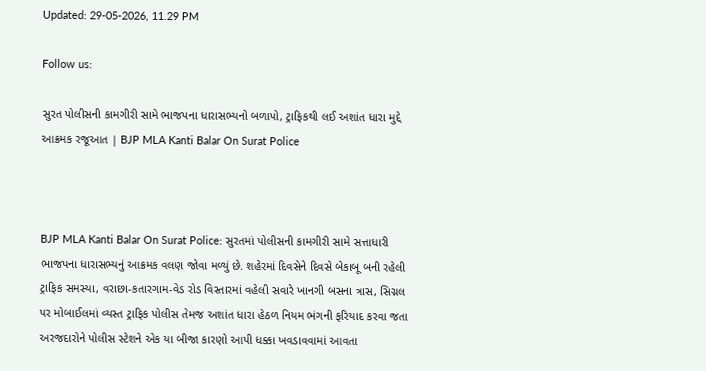Updated: 29-05-2026, 11.29 PM

Follow us:

સુરત પોલીસની કામગીરી સામે ભાજપના ધારાસભ્યનો બળાપો, ટ્રાફિકથી લઈ અશાંત ધારા મુદ્દે આક્રમક રજૂઆત | BJP MLA Kanti Balar On Surat Police



BJP MLA Kanti Balar On Surat Police: સુરતમાં પોલીસની કામગીરી સામે સત્તાધારી ભાજપના ધારાસભ્યનું આક્રમક વલણ જોવા મળ્યું છે. શહેરમાં દિવસેને દિવસે બેકાબૂ બની રહેલી ટ્રાફિક સમસ્યા, વરાછા-કતારગામ-વેડ રોડ વિસ્તારમાં વહેલી સવારે ખાનગી બસના ત્રાસ, સિગ્નલ પર મોબાઈલમાં વ્યસ્ત ટ્રાફિક પોલીસ તેમજ અશાંત ધારા હેઠળ નિયમ ભંગની ફરિયાદ કરવા જતા અરજદારોને પોલીસ સ્ટેશને એક યા બીજા કારણો આપી ધક્કા ખવડાવવામાં આવતા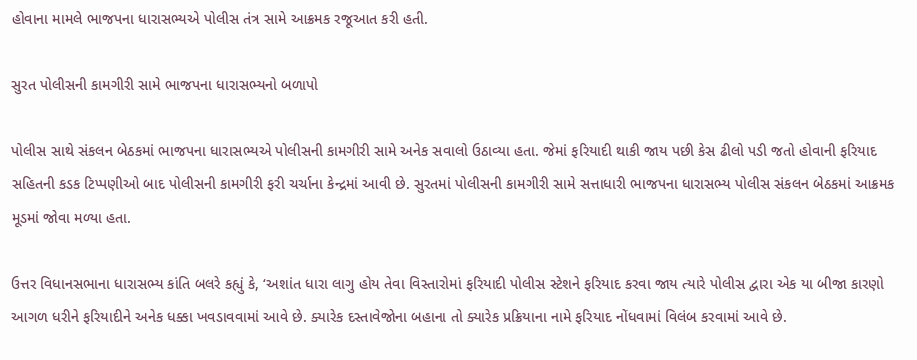હોવાના મામલે ભાજપના ધારાસભ્યએ પોલીસ તંત્ર સામે આક્રમક રજૂઆત કરી હતી.

સુરત પોલીસની કામગીરી સામે ભાજપના ધારાસભ્યનો બળાપો

પોલીસ સાથે સંકલન બેઠકમાં ભાજપના ધારાસભ્યએ પોલીસની કામગીરી સામે અનેક સવાલો ઉઠાવ્યા હતા. જેમાં ફરિયાદી થાકી જાય પછી કેસ ઢીલો પડી જતો હોવાની ફરિયાદ સહિતની કડક ટિપ્પણીઓ બાદ પોલીસની કામગીરી ફરી ચર્ચાના કેન્દ્રમાં આવી છે. સુરતમાં પોલીસની કામગીરી સામે સત્તાધારી ભાજપના ધારાસભ્ય પોલીસ સંકલન બેઠકમાં આક્રમક મૂડમાં જોવા મળ્યા હતા.

ઉત્તર વિધાનસભાના ધારાસભ્ય કાંતિ બલરે કહ્યું કે, ‘અશાંત ધારા લાગુ હોય તેવા વિસ્તારોમાં ફરિયાદી પોલીસ સ્ટેશને ફરિયાદ કરવા જાય ત્યારે પોલીસ દ્વારા એક યા બીજા કારણો આગળ ધરીને ફરિયાદીને અનેક ધક્કા ખવડાવવામાં આવે છે. ક્યારેક દસ્તાવેજોના બહાના તો ક્યારેક પ્રક્રિયાના નામે ફરિયાદ નોંધવામાં વિલંબ કરવામાં આવે છે.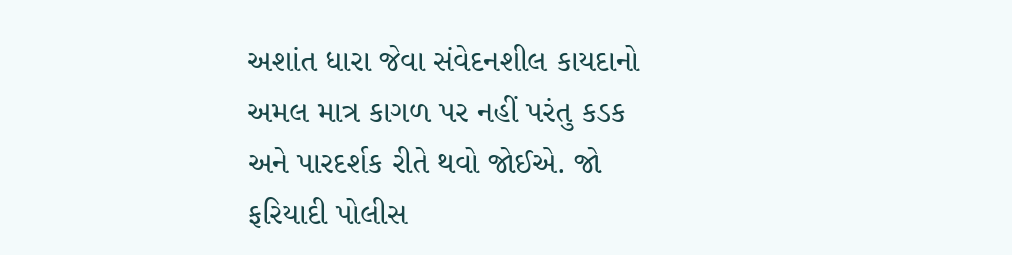અશાંત ધારા જેવા સંવેદનશીલ કાયદાનો અમલ માત્ર કાગળ પર નહીં પરંતુ કડક અને પારદર્શક રીતે થવો જોઈએ. જો ફરિયાદી પોલીસ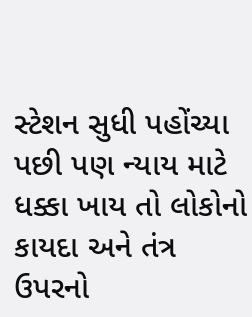સ્ટેશન સુધી પહોંચ્યા પછી પણ ન્યાય માટે ધક્કા ખાય તો લોકોનો કાયદા અને તંત્ર ઉપરનો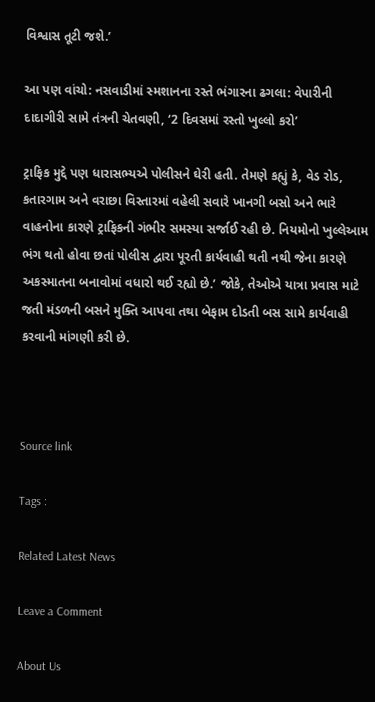વિશ્વાસ તૂટી જશે.’

આ પણ વાંચો: નસવાડીમાં સ્મશાનના રસ્તે ભંગારના ઢગલા: વેપારીની દાદાગીરી સામે તંત્રની ચેતવણી, ‘2 દિવસમાં રસ્તો ખુલ્લો કરો’

ટ્રાફિક મુદ્દે પણ ધારાસભ્યએ પોલીસને ઘેરી હતી. તેમણે કહ્યું કે, વેડ રોડ, કતારગામ અને વરાછા વિસ્તારમાં વહેલી સવારે ખાનગી બસો અને ભારે વાહનોના કારણે ટ્રાફિકની ગંભીર સમસ્યા સર્જાઈ રહી છે. નિયમોનો ખુલ્લેઆમ ભંગ થતો હોવા છતાં પોલીસ દ્વારા પૂરતી કાર્યવાહી થતી નથી જેના કારણે અકસ્માતના બનાવોમાં વધારો થઈ રહ્યો છે.’ જોકે, તેઓએ યાત્રા પ્રવાસ માટે જતી મંડળની બસને મુક્તિ આપવા તથા બેફામ દોડતી બસ સામે કાર્યવાહી કરવાની માંગણી કરી છે.



Source link

Tags :

Related Latest News

Leave a Comment

About Us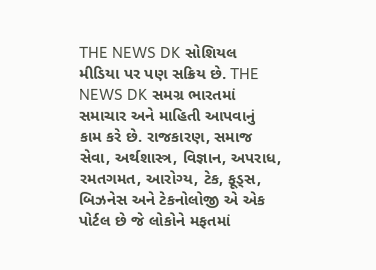THE NEWS DK સોશિયલ મીડિયા પર પણ સક્રિય છે. THE NEWS DK સમગ્ર ભારતમાં સમાચાર અને માહિતી આપવાનું કામ કરે છે. રાજકારણ, સમાજ સેવા, અર્થશાસ્ત્ર, વિજ્ઞાન, અપરાધ, રમતગમત, આરોગ્ય, ટેક, ફૂડ્સ, બિઝનેસ અને ટેકનોલોજી એ એક પોર્ટલ છે જે લોકોને મફતમાં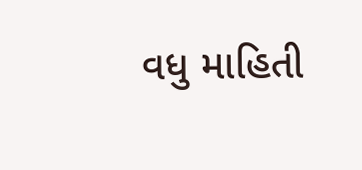વધુ માહિતી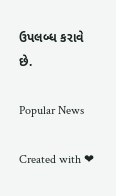ઉપલબ્ધ કરાવે છે.

Popular News

Created with ❤